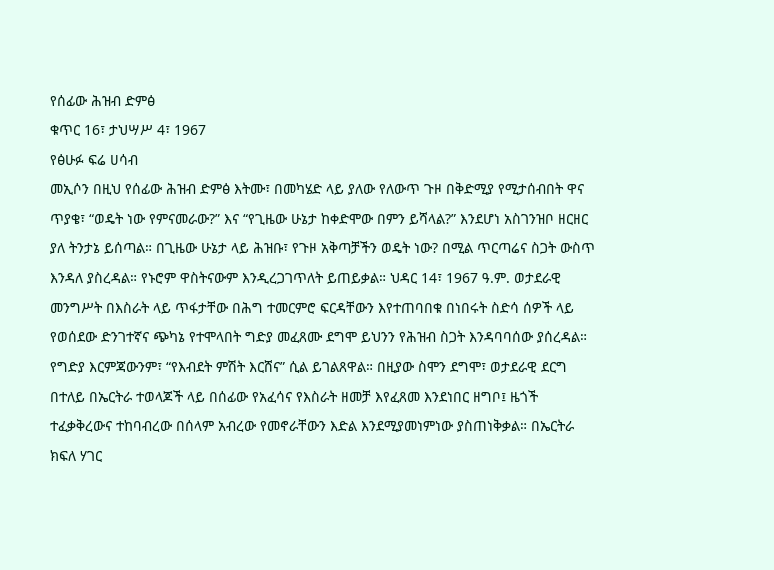የሰፊው ሕዝብ ድምፅ
ቁጥር 16፣ ታህሣሥ 4፣ 1967
የፅሁፉ ፍሬ ሀሳብ
መኢሶን በዚህ የሰፊው ሕዝብ ድምፅ እትሙ፣ በመካሄድ ላይ ያለው የለውጥ ጉዞ በቅድሚያ የሚታሰብበት ዋና ጥያቄ፣ “ወዴት ነው የምናመራው?” እና “የጊዜው ሁኔታ ከቀድሞው በምን ይሻላል?” እንደሆነ አስገንዝቦ ዘርዘር ያለ ትንታኔ ይሰጣል። በጊዜው ሁኔታ ላይ ሕዝቡ፣ የጉዞ አቅጣቻችን ወዴት ነው? በሚል ጥርጣሬና ስጋት ውስጥ እንዳለ ያስረዳል። የኑሮም ዋስትናውም እንዲረጋገጥለት ይጠይቃል። ህዳር 14፣ 1967 ዓ.ም. ወታደራዊ መንግሥት በእስራት ላይ ጥፋታቸው በሕግ ተመርምሮ ፍርዳቸውን እየተጠባበቁ በነበሩት ስድሳ ሰዎች ላይ የወሰደው ድንገተኛና ጭካኔ የተሞላበት ግድያ መፈጸሙ ደግሞ ይህንን የሕዝብ ስጋት እንዳባባሰው ያሰረዳል። የግድያ እርምጃውንም፣ “የእብደት ምሽት እርሸና” ሲል ይገልጸዋል። በዚያው ስሞን ደግሞ፣ ወታደራዊ ደርግ በተለይ በኤርትራ ተወላጆች ላይ በሰፊው የአፈሳና የእስራት ዘመቻ እየፈጸመ እንደነበር ዘግቦ፤ ዜጎች ተፈቃቅረውና ተከባብረው በሰላም አብረው የመኖራቸውን እድል እንደሚያመነምነው ያስጠነቅቃል። በኤርትራ ክፍለ ሃገር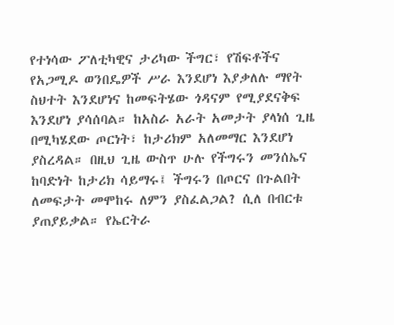የተነሳው ፖለቲካዊና ታሪካው ችግር፣ የሽፍቶችና የአጋሚዶ ወንበዴዎች ሥራ እንደሆነ እያቃለሉ ማየት ስህተት እንደሆነና ከመፍትሄው ጎዳናም የሚያደናቅፍ እንደሆነ ያሳሰባል። ከአስራ አራት አመታት ያላነሰ ጊዜ በሚካሄደው ጦርነት፣ ከታሪክም አለመማር እንደሆነ ያስረዳል። በዚህ ጊዜ ውስጥ ሁሉ የችግሩን መንሰኤና ከባድነት ከታሪክ ሳይማሩ፤ ችግሩን በጦርና በጉልበት ለመፍታት መሞከሩ ለምን ያስፈልጋል? ሲለ በብርቱ ያጠያይቃል። የኤርትራ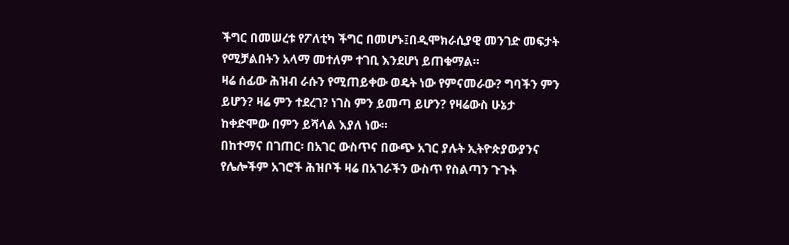ችግር በመሠረቱ የፖለቲካ ችግር በመሆኑ፤በዲሞክራሲያዊ መንገድ መፍታት የሚቻልበትን አላማ መተለም ተገቢ እንደሆነ ይጠቁማል።
ዛሬ ሰፊው ሕዝብ ራሱን የሚጠይቀው ወዴት ነው የምናመራው? ግባችን ምን ይሆን? ዛሬ ምን ተደረገ? ነገስ ምን ይመጣ ይሆን? የዛሬውስ ሁኔታ ከቀድሞው በምን ይሻላል እያለ ነው።
በከተማና በገጠር፡ በአገር ውስጥና በውጭ አገር ያሉት ኢትዮጵያውያንና የሌሎችም አገሮች ሕዝቦች ዛሬ በአገራችን ውስጥ የስልጣን ጉጉት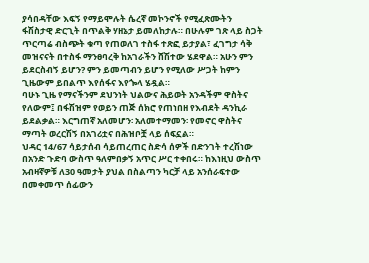ያሳበዳቸው እፍኝ የማይሞሉት ሴረኛ መኮንኖች የሚፈጽሙትን ፋሽስታዊ ድርጊት በጥልቅ ሃዘኔታ ይመለከታሉ። በሁሉም ገጽ ላይ ስጋት ጥርጣሬ ብስጭት ቁጣ የጠወለገ ተስፋ ተጽፎ ይታያል፣ ፈገግታ ሳቅ መዝናናት በተስፋ ማንፀባረቅ ከአገራችን ሸሽተው ሄደዋል። አሁን ምን ይደርስብኝ ይሆን? ምን ይመጣብን ይሆን የሚለው ሥጋት ከምን ጊዜውም ይበልጥ እየሰፋና እየጐላ ሄዷል።
ባሁኑ ጊዜ የማናችንም ደህንነት ህልውና ሕይወት አንዳችም ዋስትና የለውም፤ በፋሽዝም የወይን ጠጅ ሰክሮ የጠነበዘ የእብደት ዳንኪራ ይደልቃል። እርግጠኛ አለመሆን፡ አለመተማመን፡ የመኖር ዋስትና ማጣት ወረርሽኝ በአገሪቷና በሕዝቦቿ ላይ ሰፍኗል።
ህዳር 14/67 ሳይታሰብ ሳይጠረጠር ስድሳ ሰዎች በድንገት ተረሽነው በአንድ ጉድባ ውስጥ ዓለምበቃኝ አጥር ሥር ተቀበሩ። ከእነዚህ ውስጥ አብዛኛዎቹ ለ30 ዓመታት ያህል በስልጣን ካርቻ ላይ አንሰራፍተው በመቀመጥ ሰፊውን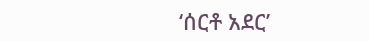‘ሰርቶ አደር’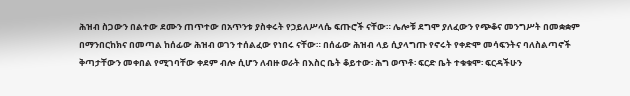ሕዝብ ስጋውን በልተው ደሙን ጠጥተው በአጥንቱ ያስቀሩት የኃይለሥላሴ ፍጡሮች ናቸው። ሌሎቹ ደግሞ ያለፈውን የጭቆና መንግሥት በመቋቋም በማንበርከክና በመጣል ከሰፊው ሕዝብ ወገን ተሰልፈው የነበሩ ናቸው። በሰፊው ሕዝብ ላይ ሲያላግጡ የኖሩት የቀድሞ መሳፍንትና ባለስልጣኖች ቅጣታቸውን መቀበል የሚገባቸው ቀደም ብሎ ሲሆን ለብዙ ወራት በእስር ቤት ቆይተው፡ ሕግ ወጥቶ፡ ፍርድ ቤት ተቁቁሞ፡ ፍርዳችሁን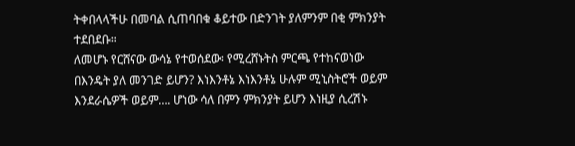ትቀበላላችሁ በመባል ሲጠባበቁ ቆይተው በድንገት ያለምንም በቂ ምክንያት ተደበደቡ።
ለመሆኑ የርሸናው ውሳኔ የተወሰደው፡ የሚረሸኑትስ ምርጫ የተከናወነው በእንዴት ያለ መንገድ ይሆን? እነእንቶኔ እነእንቶኔ ሁሉም ሚኒስትሮች ወይም እንደራሴዎች ወይም…. ሆነው ሳለ በምን ምክንያት ይሆን እነዚያ ሲረሽኑ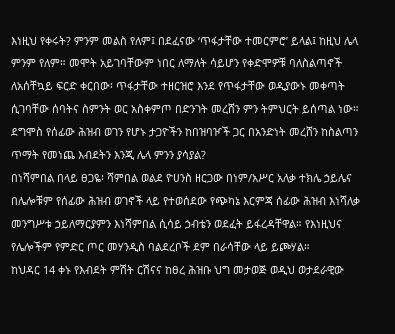እነዚህ የቀሩት? ምንም መልስ የለም፤ በደፈናው ‘ጥፋታቸው ተመርምሮ’ ይላል፤ ከዚህ ሌላ ምንም የለም። መሞት አይገባቸውም ነበር ለማለት ሳይሆን የቀድሞዎቹ ባለስልጣኖች ለአሰቸኳይ ፍርድ ቀርበው፡ ጥፋታቸው ተዘርዝሮ እንደ የጥፋታቸው ወዲያውኑ መቀጣት ሲገባቸው ሰባትና ስምንት ወር አስቀምጦ በድንገት መረሸን ምን ትምህርት ይሰጣል ነው። ደግሞስ የሰፊው ሕዝብ ወገን የሆኑ ታጋዮችን ከበዝባዦች ጋር በአንድነት መረሸን ከስልጣን ጥማት የመነጨ እብደትን እንጂ ሌላ ምንን ያሳያል?
በነሻምበል በላይ ፀጋዬ፡ ሻምበል ወልደ ዮሀንስ ዘርጋው በነም/አሥር አለቃ ተክሌ ኃይሌና በሌሎቹም የሰፊው ሕዝብ ወገኖች ላይ የተወሰደው የጭካኔ እርምጃ ሰፊው ሕዝብ እነሻለቃ መንግሥቱ ኃይለማርያምን እነሻምበል ሲሳይ ኃብቴን ወደፈት ይፋረዳቸዋል። የእነዚህና የሌሎችም የምድር ጦር መሃንዲስ ባልደረቦች ደም በራሳቸው ላይ ይጮሃል።
ከህዳር 14 ቀኑ የእብደት ምሽት ርሽናና ከፀረ ሕዝቡ ህግ መታወጅ ወዲህ ወታደራዊው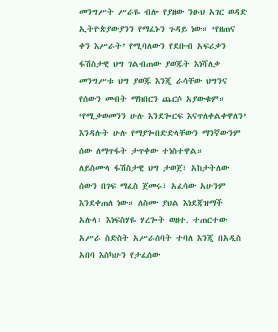መንግሥት ሥራዬ ብሎ የያዘው ንፁህ አገር ወዳድ ኢትዮጵያውያንን የማፈኑን ጉዳይ ነው። ‘የዘጠና ቀን እሥራት’ የሚባለውን የደቡብ አፍሪቃን ፋሽስታዊ ህግ ገልብጠው ያወጁት እነሻለቃ መንግሥቱ ህግ ያወጁ እንጂ ራሳቸው ህግንና የሰውን መብት ማክበርን ጨርሶ አያውቁም። ‘የሚቃወመንን ሁሉ እንደጐርፍ እናጥለቀልቀዋለን’ እንዳሉት ሁሉ የማያጐበድድላቸውን ማንኛውንም ሰው ለማጥፋት ታጥቀው ተነስተዋል።
ለይስሙላ ፋሽስታዊ ህግ ታወጀ፣ አከታትለው ሰውን በገፍ ማፈስ ጀመሩ፣ አፈሳው አሁንም እንደቀጠለ ነው። ለስሙ ያህል እነደጃዝማች አሉላ፡ እነፍስሃዬ ሃረጐት ወዘተ. ተጠርተው አሥራ ስድስት አሥራሰባት ተባለ እንጂ በአዲስ አበባ እስካሁን የታፈሰው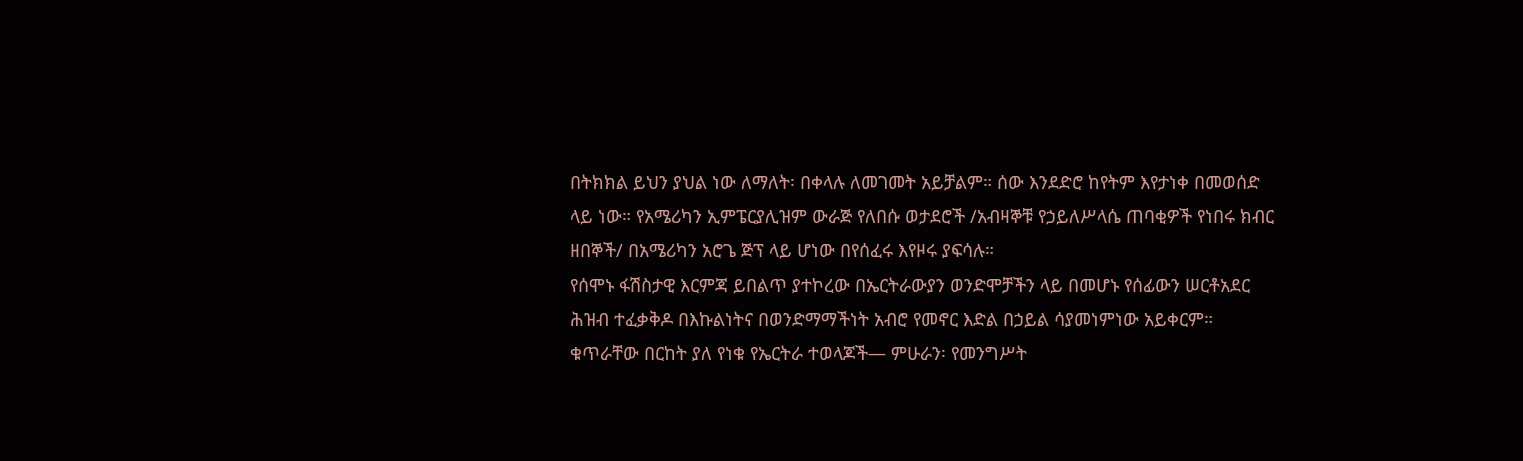በትክክል ይህን ያህል ነው ለማለት፡ በቀላሉ ለመገመት አይቻልም። ሰው እንደድሮ ከየትም እየታነቀ በመወሰድ ላይ ነው። የአሜሪካን ኢምፔርያሊዝም ውራጅ የለበሱ ወታደሮች /አብዛኞቹ የኃይለሥላሴ ጠባቂዎች የነበሩ ክብር ዘበኞች/ በአሜሪካን አሮጌ ጅፕ ላይ ሆነው በየሰፈሩ እየዞሩ ያፍሳሉ።
የሰሞኑ ፋሽስታዊ እርምጃ ይበልጥ ያተኮረው በኤርትራውያን ወንድሞቻችን ላይ በመሆኑ የሰፊውን ሠርቶአደር ሕዝብ ተፈቃቅዶ በእኩልነትና በወንድማማችነት አብሮ የመኖር እድል በኃይል ሳያመነምነው አይቀርም። ቁጥራቸው በርከት ያለ የነቁ የኤርትራ ተወላጆች— ምሁራን፡ የመንግሥት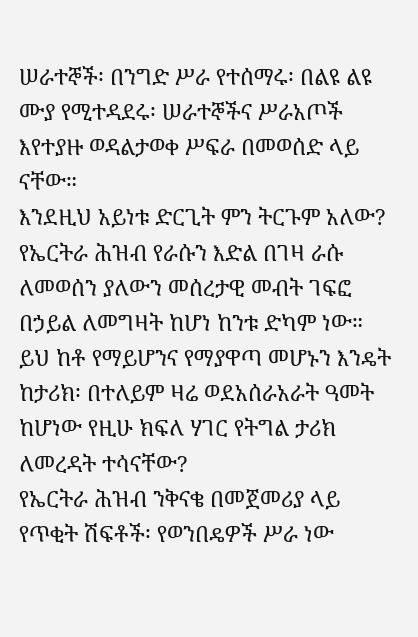ሠራተኞች፡ በንግድ ሥራ የተሰማሩ፡ በልዩ ልዩ ሙያ የሚተዳደሩ፡ ሠራተኞችና ሥራአጦች እየተያዙ ወዳልታወቀ ሥፍራ በመወሰድ ላይ ናቸው።
እንደዚህ አይነቱ ድርጊት ምን ትርጉም አለው? የኤርትራ ሕዝብ የራሱን እድል በገዛ ራሱ ለመወሰን ያለውን መሰረታዊ መብት ገፍፎ በኃይል ለመግዛት ከሆነ ከንቱ ድካም ነው። ይህ ከቶ የማይሆንና የማያዋጣ መሆኑን እንዴት ከታሪክ፡ በተለይም ዛሬ ወደአሰራአራት ዓመት ከሆነው የዚሁ ክፍለ ሃገር የትግል ታሪክ ለመረዳት ተሳናቸው?
የኤርትራ ሕዝብ ንቅናቄ በመጀመሪያ ላይ የጥቂት ሽፍቶች፡ የወንበዴዎች ሥራ ነው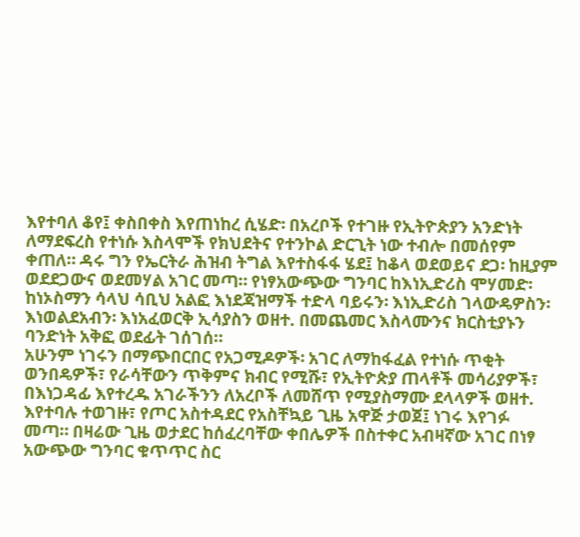እየተባለ ቆየ፤ ቀስበቀስ እየጠነከረ ሲሄድ፡ በአረቦች የተገዙ የኢትዮጵያን አንድነት ለማደፍረስ የተነሱ እስላሞች የክህደትና የተንኮል ድርጊት ነው ተብሎ በመሰየም ቀጠለ። ዳሩ ግን የኤርትራ ሕዝብ ትግል እየተስፋፋ ሄደ፤ ከቆላ ወደወይና ደጋ፡ ከዚያም ወደደጋውና ወደመሃል አገር መጣ። የነፃአውጭው ግንባር ከእነኢድሪስ ሞሃመድ፡ ከነኦስማን ሳላህ ሳቢህ አልፎ እነደጃዝማች ተድላ ባይሩን፡ እነኢድሪስ ገላውዴዎስን፡ እነወልደአብን፡ እነአፈወርቅ ኢሳያስን ወዘተ. በመጨመር እስላሙንና ክርስቲያኑን ባንድነት አቅፎ ወደፊት ገሰገሰ።
አሁንም ነገሩን በማጭበርበር የአጋሚዶዎች፡ አገር ለማከፋፈል የተነሱ ጥቂት ወንበዴዎች፣ የራሳቸውን ጥቅምና ክብር የሚሹ፣ የኢትዮጵያ ጠላቶች መሳሪያዎች፣ በእነጋዳፊ እየተረዱ አገራችንን ለአረቦች ለመሸጥ የሚያስማሙ ደላላዎች ወዘተ. እየተባሉ ተወገዙ፣ የጦር አስተዳደር የአስቸኳይ ጊዜ አዋጅ ታወጀ፤ ነገሩ እየገፉ መጣ። በዛሬው ጊዜ ወታደር ከሰፈረባቸው ቀበሌዎች በስተቀር አብዛኛው አገር በነፃ አውጭው ግንባር ቁጥጥር ስር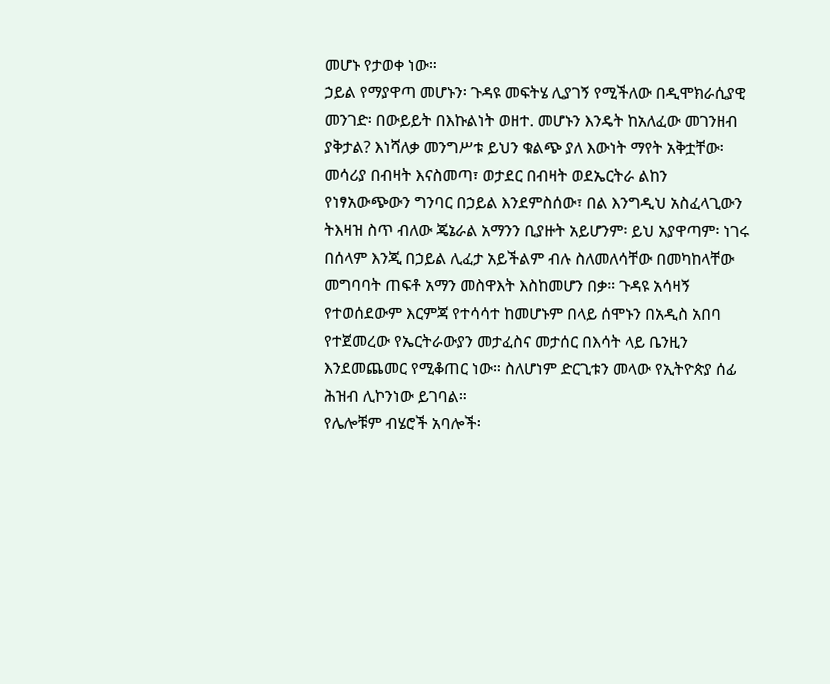መሆኑ የታወቀ ነው።
ኃይል የማያዋጣ መሆኑን፡ ጉዳዩ መፍትሄ ሊያገኝ የሚችለው በዲሞክራሲያዊ መንገድ፡ በውይይት በእኩልነት ወዘተ. መሆኑን እንዴት ከአለፈው መገንዘብ ያቅታል? እነሻለቃ መንግሥቱ ይህን ቁልጭ ያለ እውነት ማየት አቅቷቸው፡ መሳሪያ በብዛት እናስመጣ፣ ወታደር በብዛት ወደኤርትራ ልከን የነፃአውጭውን ግንባር በኃይል እንደምስሰው፣ በል እንግዲህ አስፈላጊውን ትእዛዝ ስጥ ብለው ጄኔራል አማንን ቢያዙት አይሆንም፡ ይህ አያዋጣም፡ ነገሩ በሰላም እንጂ በኃይል ሊፈታ አይችልም ብሉ ስለመለሳቸው በመካከላቸው መግባባት ጠፍቶ አማን መስዋእት እስከመሆን በቃ። ጉዳዩ አሳዛኝ የተወሰደውም እርምጃ የተሳሳተ ከመሆኑም በላይ ሰሞኑን በአዲስ አበባ የተጀመረው የኤርትራውያን መታፈስና መታሰር በእሳት ላይ ቤንዚን እንደመጨመር የሚቆጠር ነው። ስለሆነም ድርጊቱን መላው የኢትዮጵያ ሰፊ ሕዝብ ሊኮንነው ይገባል።
የሌሎቹም ብሄሮች አባሎች፡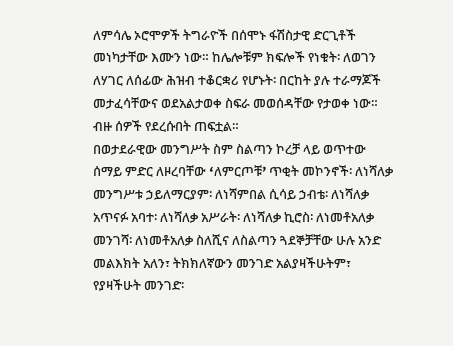ለምሳሌ ኦሮሞዎች ትግራዮች በሰሞኑ ፋሽስታዊ ድርጊቶች መነካታቸው እሙን ነው። ከሌሎቹም ክፍሎች የነቁት፡ ለወገን ለሃገር ለሰፊው ሕዝብ ተቆርቋሪ የሆኑት፡ በርከት ያሉ ተራማጆች መታፈሳቸውና ወደአልታወቀ ስፍራ መወሰዳቸው የታወቀ ነው። ብዙ ሰዎች የደረሱበት ጠፍቷል።
በወታደራዊው መንግሥት ስም ስልጣን ኮረቻ ላይ ወጥተው ሰማይ ምድር ለዞረባቸው ߵለምርጦቹߴ ጥቂት መኮንኖች፡ ለነሻለቃ መንግሥቱ ኃይለማርያም፡ ለነሻምበል ሲሳይ ኃብቴ፡ ለነሻለቃ አጥናፉ አባተ፡ ለነሻለቃ አሥራት፡ ለነሻለቃ ኪሮስ፡ ለነመቶአለቃ መንገሻ፡ ለነመቶአለቃ ስለሺና ለስልጣን ጓደኞቻቸው ሁሉ አንድ መልእክት አለን፣ ትክክለኛውን መንገድ አልያዛችሁትም፣ የያዛችሁት መንገድ፡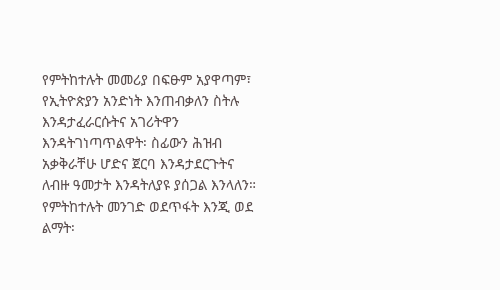የምትከተሉት መመሪያ በፍፁም አያዋጣም፣ የኢትዮጵያን አንድነት እንጠብቃለን ስትሉ እንዳታፈራርሱትና አገሪትዋን እንዳትገነጣጥልዋት፡ ስፊውን ሕዝብ አቃቅራቸሁ ሆድና ጀርባ እንዳታደርጉትና ለብዙ ዓመታት እንዳትለያዩ ያሰጋል እንላለን። የምትከተሉት መንገድ ወደጥፋት እንጂ ወደ ልማት፡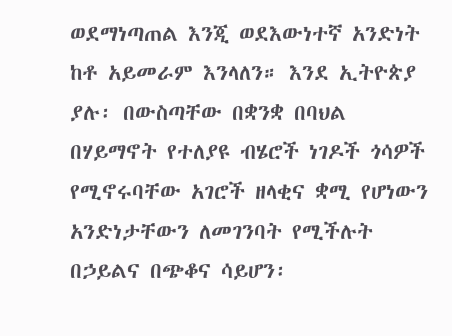ወደማነጣጠል እንጂ ወደእውነተኛ አንድነት ከቶ አይመራም እንላለን። እንደ ኢትዮጵያ ያሉ፡ በውስጣቸው በቋንቋ በባህል በሃይማኖት የተለያዩ ብሄሮች ነገዶች ጎሳዎች የሚኖሩባቸው አገሮች ዘላቂና ቋሚ የሆነውን አንድነታቸውን ለመገንባት የሚችሉት በኃይልና በጭቆና ሳይሆን፡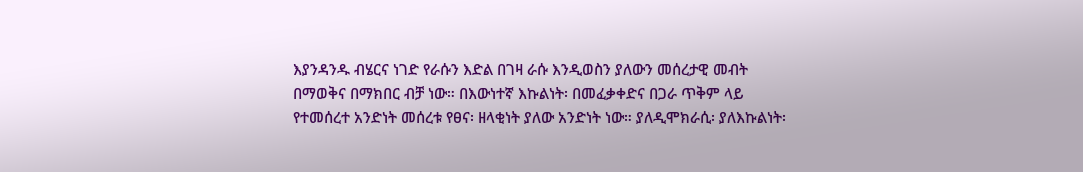እያንዳንዱ ብሄርና ነገድ የራሱን እድል በገዛ ራሱ እንዲወስን ያለውን መሰረታዊ መብት በማወቅና በማክበር ብቻ ነው። በእውነተኛ እኩልነት፡ በመፈቃቀድና በጋራ ጥቅም ላይ የተመሰረተ አንድነት መሰረቱ የፀና፡ ዘላቂነት ያለው አንድነት ነው። ያለዲሞክራሲ፡ ያለእኩልነት፡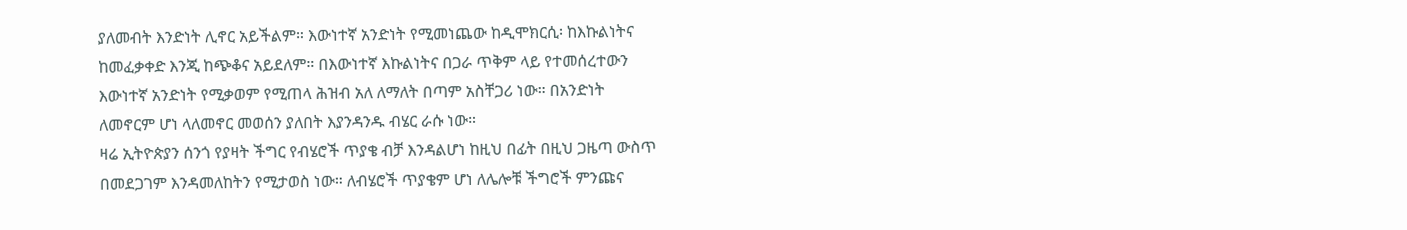ያለመብት እንድነት ሊኖር አይችልም። እውነተኛ አንድነት የሚመነጨው ከዲሞክርሲ፡ ከእኩልነትና ከመፈቃቀድ እንጂ ከጭቆና አይደለም። በእውነተኛ እኩልነትና በጋራ ጥቅም ላይ የተመሰረተውን እውነተኛ አንድነት የሚቃወም የሚጠላ ሕዝብ አለ ለማለት በጣም አስቸጋሪ ነው። በአንድነት ለመኖርም ሆነ ላለመኖር መወሰን ያለበት እያንዳንዱ ብሄር ራሱ ነው።
ዛሬ ኢትዮጵያን ሰንጎ የያዛት ችግር የብሄሮች ጥያቄ ብቻ እንዳልሆነ ከዚህ በፊት በዚህ ጋዜጣ ውስጥ በመደጋገም እንዳመለከትን የሚታወስ ነው። ለብሄሮች ጥያቄም ሆነ ለሌሎቹ ችግሮች ምንጩና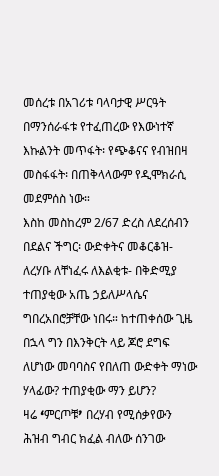መሰረቱ በአገሪቱ ባላባታዊ ሥርዓት በማንሰራፋቱ የተፈጠረው የእውነተኛ እኩልንት መጥፋት፡ የጭቆናና የብዝበዛ መስፋፋት፡ በጠቅላላውም የዲሞክራሲ መደምሰስ ነው።
እስከ መስከረም 2/67 ድረስ ለደረሰብን በደልና ችግር፡ ውድቀትና መቆርቆዝ- ለረሃቡ ለቸነፈሩ ለእልቂቱ- በቅድሚያ ተጠያቂው አጤ ኃይለሥላሴና ግበረአበሮቻቸው ነበሩ። ከተጠቀሰው ጊዜ በኋላ ግን በእንቅርት ላይ ጆሮ ደግፍ ለሆነው መባባስና የበለጠ ውድቀት ማነው ሃላፊው? ተጠያቂው ማን ይሆን?
ዛሬ ߵምርጦቹߴ በረሃብ የሚሰቃየውን ሕዝብ ግብር ክፈል ብለው ሰንገው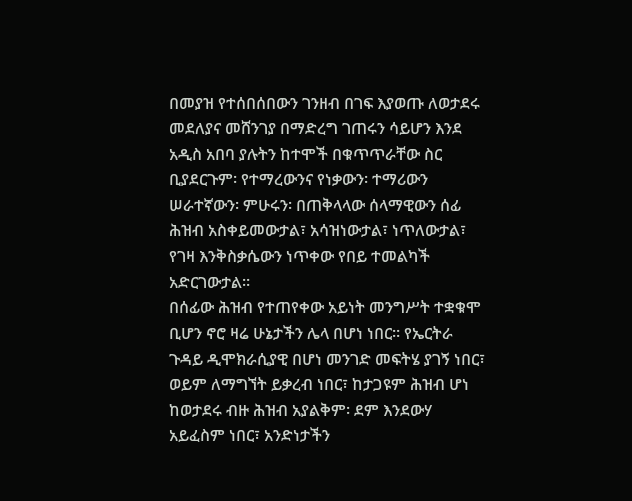በመያዝ የተሰበሰበውን ገንዘብ በገፍ እያወጡ ለወታደሩ መደለያና መሸንገያ በማድረግ ገጠሩን ሳይሆን እንደ አዲስ አበባ ያሉትን ከተሞች በቁጥጥራቸው ስር ቢያደርጉም፡ የተማረውንና የነቃውን፡ ተማሪውን ሠራተኛውን፡ ምሁሩን፡ በጠቅላላው ሰላማዊውን ሰፊ ሕዝብ አስቀይመውታል፣ አሳዝነውታል፣ ነጥለውታል፣ የገዛ እንቅስቃሴውን ነጥቀው የበይ ተመልካች አድርገውታል።
በሰፊው ሕዝብ የተጠየቀው አይነት መንግሥት ተቋቁሞ ቢሆን ኖሮ ዛሬ ሁኔታችን ሌላ በሆነ ነበር። የኤርትራ ጉዳይ ዲሞክራሲያዊ በሆነ መንገድ መፍትሄ ያገኝ ነበር፣ ወይም ለማግኘት ይቃረብ ነበር፣ ከታጋዩም ሕዝብ ሆነ ከወታደሩ ብዙ ሕዝብ አያልቅም፡ ደም እንደውሃ አይፈስም ነበር፣ አንድነታችን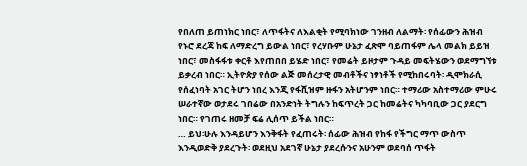የበለጠ ይጠነክር ነበር፣ ለጥፋትና ለእልቂት የሚባክነው ገንዘብ ለልማት፡ የሰፊውን ሕዝብ የኑሮ ደረጃ ከፍ ለማድረግ ይውል ነበር፣ የረሃቡም ሁኔታ ፈጽሞ ባይጠፋም ሌላ መልክ ይይዝ ነበር፣ መስፋፋቱ ቀርቶ እየጠበበ ይሄድ ነበር፣ የመሬት ይዞታም ጉዳይ መፍትሄውን ወደማግኘቱ ይቃረብ ነበር። ኢትዮጵያ የሰው ልጅ መሰረታዊ መብቶችና ነፃነቶች የሚከበሩባት፡ ዲሞክራሲ የሰፈነባት አገር ትሆን ነበረ እንጂ የፋሺዝም ዙፋን አትሆንም ነበር። ተማሪው አስተማሪው ምሁሩ ሠራተኛው ወታደሩ ገበሬው በአንድነት ትግሉን ከፍጥረት ጋር ከመሬትና ካካባቢው ጋር ያደርግ ነበር። የገጠሩ ዘመቻ ፍሬ ሊሰጥ ይችል ነበር።
… ይህ፡ሁሉ እንዳይሆን እንቅፋት የፈጠሩት፡ ሰፊው ሕዝብ የከፋ የችግር ማጥ ውስጥ እንዲወድቅ ያደረጉት፡ ወደዚህ አደገኛ ሁኔታ ያደረሱንና አሁንም ወደባሰ ጥፋት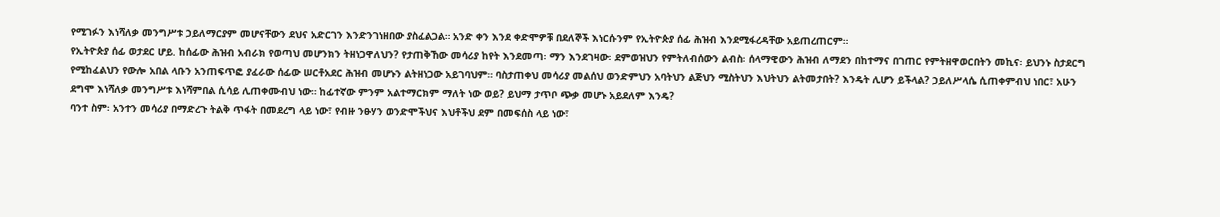የሚገፉን እነሻለቃ መንግሥቱ ኃይለማርያም መሆናቸውን ደህና አድርገን እንድንገነዘበው ያስፈልጋል። አንድ ቀን እንደ ቀድሞዎቹ በደለኞች እነርሱንም የኢትዮጵያ ሰፊ ሕዝብ እንደሚፋረዳቸው አይጠረጠርም።
የኢትዮጵያ ሰፊ ወታደር ሆይ. ከሰፊው ሕዝብ አብራክ የወጣህ መሆንክን ትዘነጋዋለህን? የታጠቅኸው መሳሪያ ከየት እንደመጣ፡ ማን እንደገዛው፡ ደምወዝህን የምትለብሰውን ልብስ፡ ሰላማዊውን ሕዝብ ለማደን በከተማና በገጠር የምትዘዋወርበትን መኪና፡ ይህንኑ ስታደርግ የሚከፈልህን የውሎ አበል ላቡን አንጠፍጥፎ ያፈራው ሰፊው ሠርቶአደር ሕዝብ መሆኑን ልትዘነጋው አይገባህም። ባስታጠቀህ መሳሪያ መልሰህ ወንድምህን አባትህን ልጅህን ሚስትህን እህትህን ልትመታበት? እንዴት ሊሆን ይችላል? ኃይለሥላሴ ሲጠቀምብህ ነበር፣ አሁን ደግሞ እነሻለቃ መንግሥቱ እነሻምበል ሲሳይ ሊጠቀሙብህ ነው። ከፊተኛው ምንም አልተማርክም ማለት ነው ወይ? ይህማ ታጥቦ ጭቃ መሆኑ አይደለም እንዴ?
ባንተ ስም፡ አንተን መሳሪያ በማድረጉ ትልቅ ጥፋት በመደረግ ላይ ነው፣ የብዙ ንፁሃን ወንድሞችህና እህቶችህ ደም በመፍሰስ ላይ ነው፣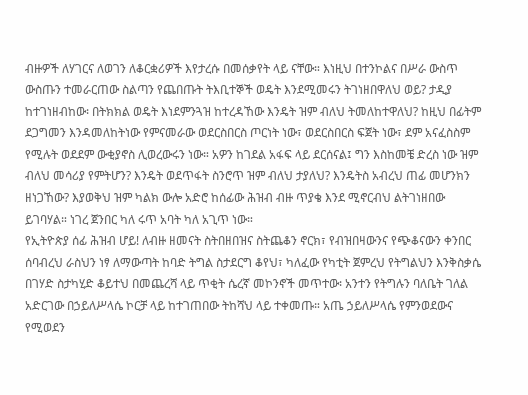ብዙዎች ለሃገርና ለወገን ለቆርቋሪዎች እየታረሱ በመሰቃየት ላይ ናቸው። እነዚህ በተንኮልና በሥራ ውስጥ ውስጡን ተመራርጠው ስልጣን የጨበጡት ትእቢተኞች ወዴት እንደሚመሩን ትገነዘበዋለህ ወይ? ታዲያ ከተገነዘብከው፡ በትክክል ወዴት እነደምንጓዝ ከተረዳኸው እንዴት ዝም ብለህ ትመለከተዋለህ? ከዚህ በፊትም ደጋግመን እንዳመለከትነው የምናመራው ወደርስበርስ ጦርነት ነው፣ ወደርስበርስ ፍጀት ነው፣ ደም አናፈስስም የሚሉት ወደደም ውቂያኖስ ሊወረውሩን ነው። አዎን ከገደል አፋፍ ላይ ደርሰናል፤ ግን እስከመቼ ድረስ ነው ዝም ብለህ መሳሪያ የምትሆን? እንዴት ወደጥፋት ስንሮጥ ዝም ብለህ ታያለህ? እንዴትስ አብረህ ጠፊ መሆንክን ዘነጋኸው? እያወቅህ ዝም ካልክ ውሎ አድሮ ከሰፊው ሕዝብ ብዙ ጥያቄ እንደ ሚኖርብህ ልትገነዘበው ይገባሃል። ነገረ ጀንበር ካለ ሩጥ አባት ካለ አጊጥ ነው።
የኢትዮጵያ ሰፊ ሕዝብ ሆይ! ለብዙ ዘመናት ስትበዘበዝና ስትጨቆን ኖርክ፣ የብዝበዛውንና የጭቆናውን ቀንበር ሰባብረህ ራስህን ነፃ ለማውጣት ከባድ ትግል ስታደርግ ቆየህ፣ ካለፈው የካቲት ጀምረህ የትግልህን እንቅስቃሴ በገሃድ ስታካሂድ ቆይተህ በመጨረሻ ላይ ጥቂት ሴረኛ መኮንኖች መጥተው፡ አንተን የትግሉን ባለቤት ገለል አድርገው በኃይለሥላሴ ኮርቻ ላይ ከተገጠበው ትከሻህ ላይ ተቀመጡ። አጤ ኃይለሥላሴ የምንወደውና የሚወደን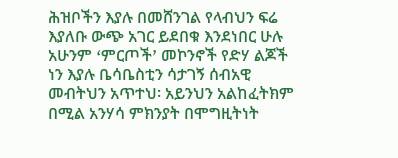ሕዝቦችን እያሉ በመሸንገል የላብህን ፍሬ እያለቡ ውጭ አገር ይደበቁ እንደነበር ሁሉ አሁንም ߵምርጦችߴ መኮንኖች የድሃ ልጆች ነን እያሉ ቤሳቤስቲን ሳታገኝ ሰብአዊ መብትህን አጥተህ፡ አይንህን አልከፈትክም በሚል አንሃሳ ምክንያት በሞግዚትነት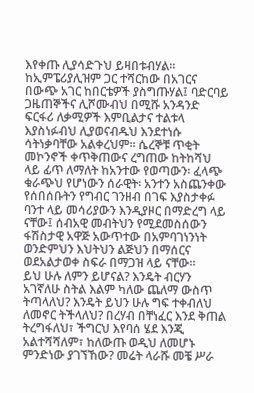እየቀጡ ሊያሳድጉህ ይዛበቱብሃል።
ከኢምፔሪያሊዝም ጋር ተሻርከው በአገርና በውጭ አገር ከበርቴዎች ያስግጡሃል፤ ባድርባይ ጋዜጠኞችና ሊሾሙብህ በሚሹ አንዳንድ ፍርፋሪ ለቃሚዎች እምቢልታና ተልቱላ እያስነፉብህ ሊያወናብዱህ እንደተነሱ ሳትነቃባቸው አልቀረህም። ሴረኞቹ ጥቂት መኮንኖች ቀጥቅጠውና ረግጠው ከትከሻህ ላይ ፊጥ ለማለት ከአንተው የወጣውን፡ ፈላጭ ቁራጭህ የሆነውን ሰራዊት፡ አንተን አስጨንቀው የሰበሰቡትን የግብር ገንዘብ በገፍ እያስታቀፉ ባንተ ላይ መሳሪያውን እንዲያዞር በማድረግ ላይ ናቸው፤ ሰብአዊ መብትህን የሚደመስሰውን ፋሽስታዊ አዋጅ አውጥተው በአምባገነንነት ወንድምህን እህትህን ልጅህን በማሰርና ወደአልታወቀ ስፍራ በማጋዝ ላይ ናቸው።
ይህ ሁሉ ለምን ይሆናል? እንዴት ብርሃን አገኛለሁ ስትል እልም ካለው ጨለማ ውስጥ ትጣላለህ? እንዴት ይህን ሁሉ ግፍ ተቀብለህ ለመኖር ትችላለህ? በረሃብ በቸነፈር እንደ ቅጠል ትረግፋለህ፣ ችግርህ እየባሰ ሄደ እንጂ አልተሻሻለም፣ ከለውጡ ወዲህ ለመሆኑ ምንድነው ያገኘኸው? መሬት ላራሹ መቼ ሥራ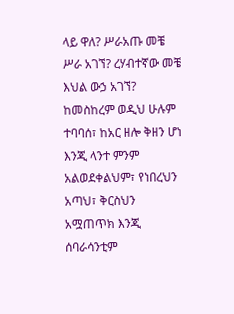ላይ ዋለ? ሥራአጡ መቼ ሥራ አገኘ? ረሃብተኛው መቼ እህል ውኃ አገኘ? ከመስከረም ወዲህ ሁሉም ተባባሰ፣ ከአር ዘሎ ቅዘን ሆነ እንጂ ላንተ ምንም አልወደቀልህም፣ የነበረህን አጣህ፣ ቅርስህን አሟጠጥክ እንጂ ሰባራሳንቲም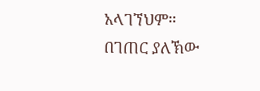አላገኘህም።
በገጠር ያለኽው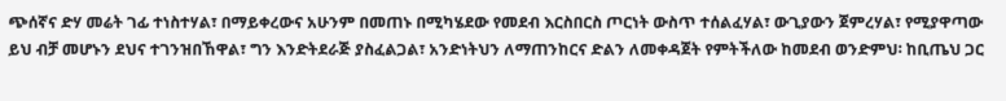ጭሰኛና ድሃ መሬት ገፊ ተነስተሃል፣ በማይቀረውና አሁንም በመጠኑ በሚካሄደው የመደብ እርስበርስ ጦርነት ውስጥ ተሰልፈሃል፣ ውጊያውን ጀምረሃል፣ የሚያዋጣው ይህ ብቻ መሆኑን ደህና ተገንዝበኸዋል፣ ግን እንድትደራጅ ያስፈልጋል፣ አንድነትህን ለማጠንከርና ድልን ለመቀዳጀት የምትችለው ከመደብ ወንድምህ፡ ከቢጤህ ጋር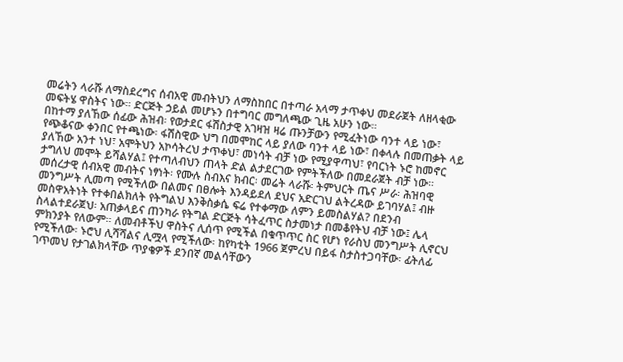መሬትን ላራሹ ለማስደረግና ሰብአዊ መብትህን ለማስከበር በተጣራ አላማ ታጥቀህ መደራጀት ለዘላቂው መፍትሄ ዋስትና ነው። ድርጅት ኃይል መሆኑን በተግባር መግለጫው ጊዜ አሁን ነው።
በከተማ ያለኸው ሰፊው ሕዝብ፡ የወታደር ፋሽስታዊ አገዛዝ ዛሬ ጡንቻውን የሚፈትነው ባንተ ላይ ነው፣ የጭቆናው ቀንበር የተጫነው፡ ፋሽስዊው ህግ በመሞከር ላይ ያለው ባንተ ላይ ነው፣ በቀላሉ በመጠቃት ላይ ያለኸው አንተ ነህ፣ አሞትህን አኮሳትረህ ታጥቀህ፣ መነሳት ብቻ ነው የሚያዋጣህ፣ የባርነት ኑሮ ከመኖር ታግለህ መሞት ይሻልሃል፤ የተጣለብህን ጠላት ድል ልታደርገው የምትችለው በመደራጀት ብቻ ነው። መሰረታዊ ሰብአዊ መብትና ነፃነት፡ የሙሉ ስብእና ክብር፡ መሬት ላራሹ፡ ትምህርት ጤና ሥራ፡ ሕዝባዊ መንግሥት ሊመጣ የሚችለው በልመና በፀሎት እንዳይደለ ደህና አድርገህ ልትረዳው ይገባሃል፤ ብዙ መስዋአትነት የተቀበልክለት የትግልህ እንቅስቃሴ ፍሬ የተቀማው ለምን ይመስልሃል? በደንብ ስላልተደራጀህ፡ አጠቃላይና ጠንካራ የትግል ድርጅት ሳትፈጥር ስታመነታ በመቆየትህ ብቻ ነው፤ ሌላ ምክንያት የለውም። ለመብቶችህ ዋስትና ሊሰጥ የሚችል በቁጥጥር ስር የሆነ የራስህ መንግሥት ሊኖርህ የሚችለው፡ ኑሮህ ሊሻሻልና ሊሟላ የሚችለው፡ ከየካቲት 1966 ጀምረህ በይፋ ስታስተጋባቸው፡ ፊትለፊ ገጥመህ የታገልክላቸው ጥያቄዎች ደንበኛ መልሳቸውን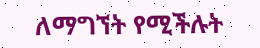ለማግኘት የሚችሉት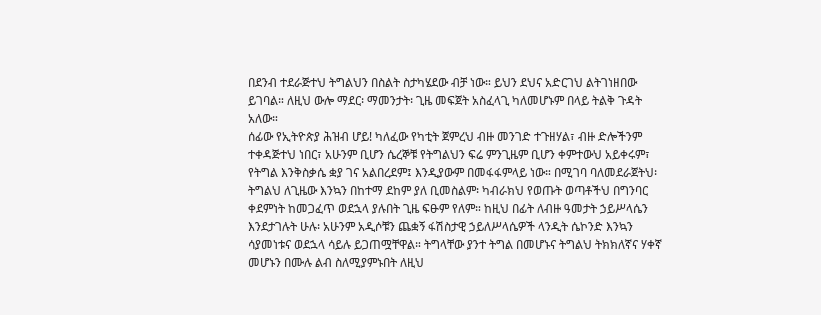በደንብ ተደራጅተህ ትግልህን በስልት ስታካሄደው ብቻ ነው። ይህን ደህና አድርገህ ልትገነዘበው ይገባል። ለዚህ ውሎ ማደር፡ ማመንታት፡ ጊዜ መፍጀት አስፈላጊ ካለመሆኑም በላይ ትልቅ ጉዳት አለው።
ሰፊው የኢትዮጵያ ሕዝብ ሆይ! ካለፈው የካቲት ጀምረህ ብዙ መንገድ ተጉዘሃል፣ ብዙ ድሎችንም ተቀዳጅተህ ነበር፣ አሁንም ቢሆን ሴረኞቹ የትግልህን ፍሬ ምንጊዜም ቢሆን ቀምተውህ አይቀሩም፣ የትግል እንቅስቃሴ ቋያ ገና አልበረደም፤ እንዲያውም በመፋፋምላይ ነው። በሚገባ ባለመደራጀትህ፡ ትግልህ ለጊዜው እንኳን በከተማ ደከም ያለ ቢመስልም፡ ካብራክህ የወጡት ወጣቶችህ በግንባር ቀደምነት ከመጋፈጥ ወደኋላ ያሉበት ጊዜ ፍፁም የለም። ከዚህ በፊት ለብዙ ዓመታት ኃይሥላሴን እንደታገሉት ሁሉ፡ አሁንም አዲሶቹን ጨቋኝ ፋሽስታዊ ኃይለሥላሴዎች ላንዲት ሴኮንድ እንኳን ሳያመነቱና ወደኋላ ሳይሉ ይጋጠሟቸዋል። ትግላቸው ያንተ ትግል በመሆኑና ትግልህ ትክክለኛና ሃቀኛ መሆኑን በሙሉ ልብ ስለሚያምኑበት ለዚህ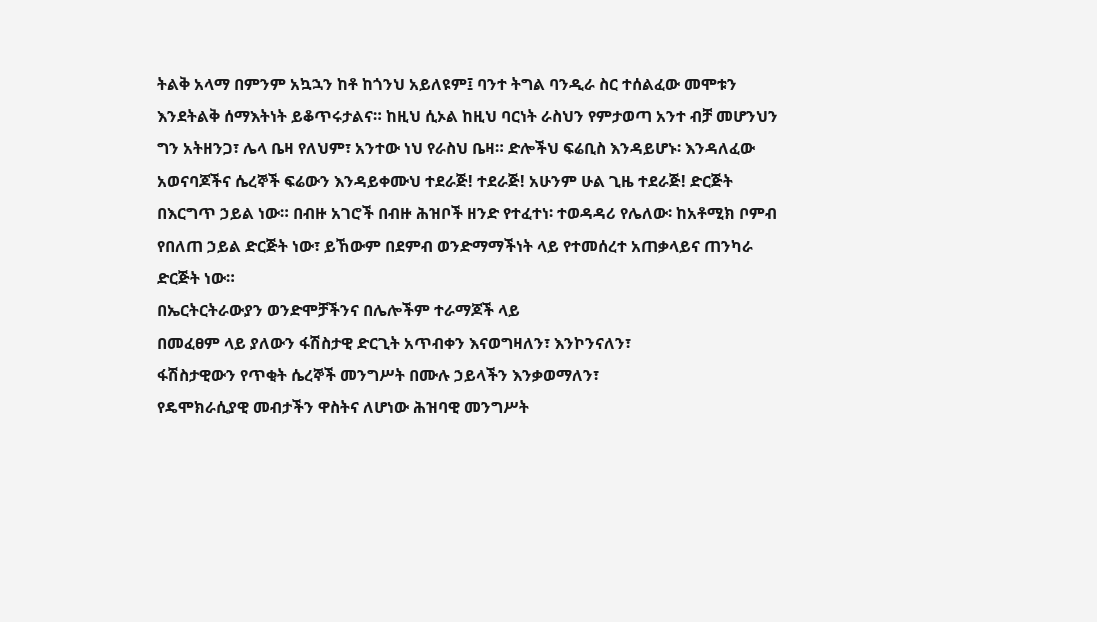ትልቅ አላማ በምንም አኳኋን ከቶ ከጎንህ አይለዩም፤ ባንተ ትግል ባንዲራ ስር ተሰልፈው መሞቱን እንደትልቅ ሰማእትነት ይቆጥሩታልና። ከዚህ ሲኦል ከዚህ ባርነት ራስህን የምታወጣ አንተ ብቻ መሆንህን ግን አትዘንጋ፣ ሌላ ቤዛ የለህም፣ አንተው ነህ የራስህ ቤዛ። ድሎችህ ፍሬቢስ እንዳይሆኑ፡ እንዳለፈው አወናባጆችና ሴረኞች ፍሬውን እንዳይቀሙህ ተደራጅ! ተደራጅ! አሁንም ሁል ጊዜ ተደራጅ! ድርጅት በእርግጥ ኃይል ነው። በብዙ አገሮች በብዙ ሕዝቦች ዘንድ የተፈተነ፡ ተወዳዳሪ የሌለው፡ ከአቶሚክ ቦምብ የበለጠ ኃይል ድርጅት ነው፣ ይኸውም በደምብ ወንድማማችነት ላይ የተመሰረተ አጠቃላይና ጠንካራ ድርጅት ነው።
በኤርትርትራውያን ወንድሞቻችንና በሌሎችም ተራማጆች ላይ
በመፈፀም ላይ ያለውን ፋሽስታዊ ድርጊት አጥብቀን እናወግዛለን፣ እንኮንናለን፣
ፋሽስታዊውን የጥቂት ሴረኞች መንግሥት በሙሉ ኃይላችን እንቃወማለን፣
የዴሞክራሲያዊ መብታችን ዋስትና ለሆነው ሕዝባዊ መንግሥት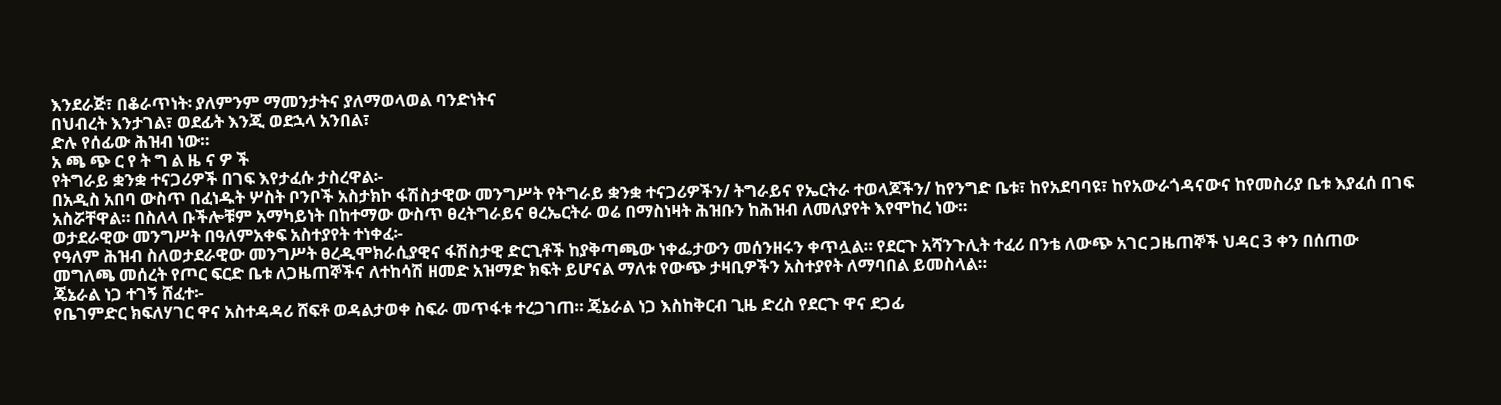እንደራጅ፣ በቆራጥነት፡ ያለምንም ማመንታትና ያለማወላወል ባንድነትና
በህብረት እንታገል፣ ወደፊት እንጂ ወደኋላ አንበል፣
ድሉ የሰፊው ሕዝብ ነው።
አ ጫ ጭ ር የ ት ግ ል ዜ ና ዎ ች
የትግራይ ቋንቋ ተናጋሪዎች በገፍ እየታፈሱ ታስረዋል፡-
በአዲስ አበባ ውስጥ በፈነዱት ሦስት ቦንቦች አስታክኮ ፋሽስታዊው መንግሥት የትግራይ ቋንቋ ተናጋሪዎችን/ ትግራይና የኤርትራ ተወላጆችን/ ከየንግድ ቤቱ፣ ከየአደባባዩ፣ ከየአውራጎዳናውና ከየመስሪያ ቤቱ እያፈሰ በገፍ አስሯቸዋል። በስለላ ቡችሎቹም አማካይነት በከተማው ውስጥ ፀረትግራይና ፀረኤርትራ ወሬ በማስነዛት ሕዝቡን ከሕዝብ ለመለያየት እየሞከረ ነው።
ወታደራዊው መንግሥት በዓለምአቀፍ አስተያየት ተነቀፈ፡-
የዓለም ሕዝብ ስለወታደራዊው መንግሥት ፀረዲሞክራሲያዊና ፋሽስታዊ ድርጊቶች ከያቅጣጫው ነቀፌታውን መሰንዘሩን ቀጥሏል። የደርጉ አሻንጉሊት ተፈሪ በንቴ ለውጭ አገር ጋዜጠኞች ህዳር 3 ቀን በሰጠው መግለጫ መሰረት የጦር ፍርድ ቤቱ ለጋዜጠኞችና ለተከሳሽ ዘመድ አዝማድ ክፍት ይሆናል ማለቱ የውጭ ታዛቢዎችን አስተያየት ለማባበል ይመስላል።
ጄኔራል ነጋ ተገኝ ሸፈተ፡-
የቤገምድር ክፍለሃገር ዋና አስተዳዳሪ ሸፍቶ ወዳልታወቀ ስፍራ መጥፋቱ ተረጋገጠ። ጄኔራል ነጋ እስከቅርብ ጊዜ ድረስ የደርጉ ዋና ደጋፊ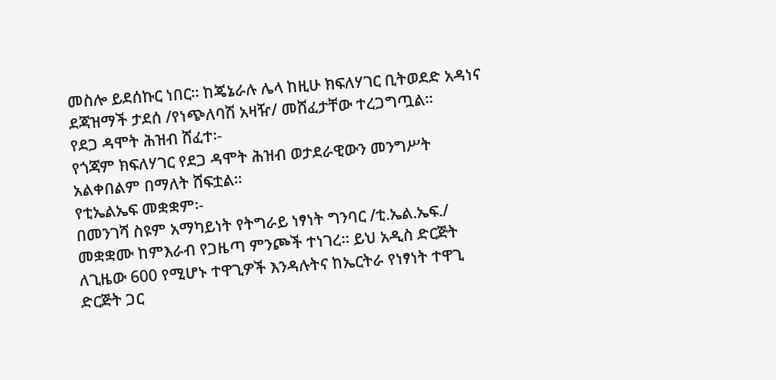መስሎ ይደሰኩር ነበር። ከጄኔራሉ ሌላ ከዚሁ ክፍለሃገር ቢትወደድ አዳነና ደጃዝማች ታደሰ /የነጭለባሽ አዛዥ/ መሸፈታቸው ተረጋግጧል።
የደጋ ዳሞት ሕዝብ ሸፈተ፡-
የጎጃም ክፍለሃገር የደጋ ዳሞት ሕዝብ ወታደራዊውን መንግሥት አልቀበልም በማለት ሸፍቷል።
የቲኤልኤፍ መቋቋም፡-
በመንገሻ ስዩም አማካይነት የትግራይ ነፃነት ግንባር /ቲ.ኤል.ኤፍ./ መቋቋሙ ከምእራብ የጋዜጣ ምንጮች ተነገረ። ይህ አዲስ ድርጅት ለጊዜው 600 የሚሆኑ ተዋጊዎች እንዳሉትና ከኤርትራ የነፃነት ተዋጊ ድርጅት ጋር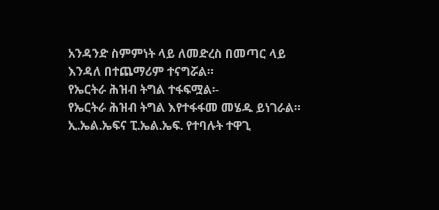አንዳንድ ስምምነት ላይ ለመድረስ በመጣር ላይ እንዳለ በተጨማሪም ተናግሯል።
የኤርትራ ሕዝብ ትግል ተፋፍሟል፡-
የኤርትራ ሕዝብ ትግል እየተፋፋመ መሄዱ ይነገራል። ኢ.ኤል.ኤፍና ፒ.ኤል.ኤፍ. የተባሉት ተዋጊ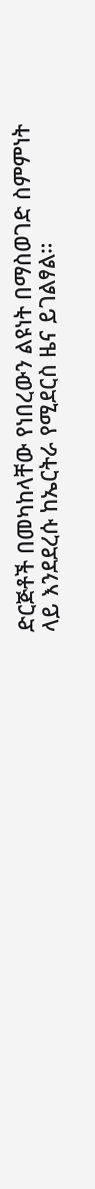ድርጅቶች በመካከላቸው የነበረውን ልዩነት በማስወገድ ስምምነት ላይ እንደደረሱ ከኤርትራ የሚደርስ ዜና ይገልፃል።